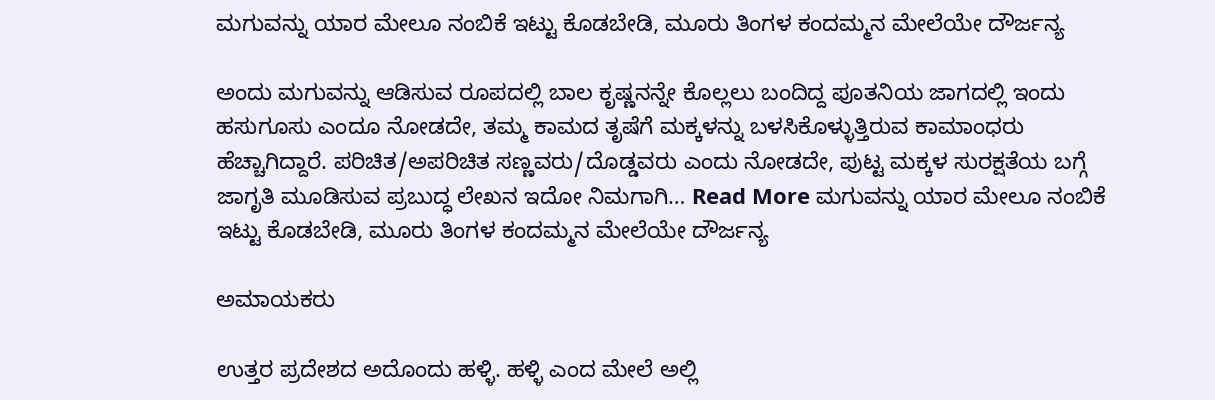ಮಗುವನ್ನು ಯಾರ ಮೇಲೂ ನಂಬಿಕೆ ಇಟ್ಟು ಕೊಡಬೇಡಿ, ಮೂರು ತಿಂಗಳ ಕಂದಮ್ಮನ ಮೇಲೆಯೇ ದೌರ್ಜನ್ಯ

ಅಂದು ಮಗುವನ್ನು ಆಡಿಸುವ ರೂಪದಲ್ಲಿ ಬಾಲ ಕೃಷ್ಣನನ್ನೇ ಕೊಲ್ಲಲು ಬಂದಿದ್ದ ಪೂತನಿಯ ಜಾಗದಲ್ಲಿ ಇಂದು ಹಸುಗೂಸು ಎಂದೂ ನೋಡದೇ, ತಮ್ಮ ಕಾಮದ ತೃಷೆಗೆ ಮಕ್ಕಳನ್ನು ಬಳಸಿಕೊಳ್ಳುತ್ತಿರುವ ಕಾಮಾಂಧರು ಹೆಚ್ಚಾಗಿದ್ದಾರೆ. ಪರಿಚಿತ/ಅಪರಿಚಿತ ಸಣ್ಣವರು/ದೊಡ್ಡವರು ಎಂದು ನೋಡದೇ, ಪುಟ್ಟ ಮಕ್ಕಳ ಸುರಕ್ಷತೆಯ ಬಗ್ಗೆ ಜಾಗೃತಿ ಮೂಡಿಸುವ ಪ್ರಬುದ್ಧ ಲೇಖನ ಇದೋ ನಿಮಗಾಗಿ… Read More ಮಗುವನ್ನು ಯಾರ ಮೇಲೂ ನಂಬಿಕೆ ಇಟ್ಟು ಕೊಡಬೇಡಿ, ಮೂರು ತಿಂಗಳ ಕಂದಮ್ಮನ ಮೇಲೆಯೇ ದೌರ್ಜನ್ಯ

ಅಮಾಯಕರು

ಉತ್ತರ ಪ್ರದೇಶದ ಅದೊಂದು ಹಳ್ಳಿ. ಹಳ್ಳಿ ಎಂದ ಮೇಲೆ ಅಲ್ಲಿ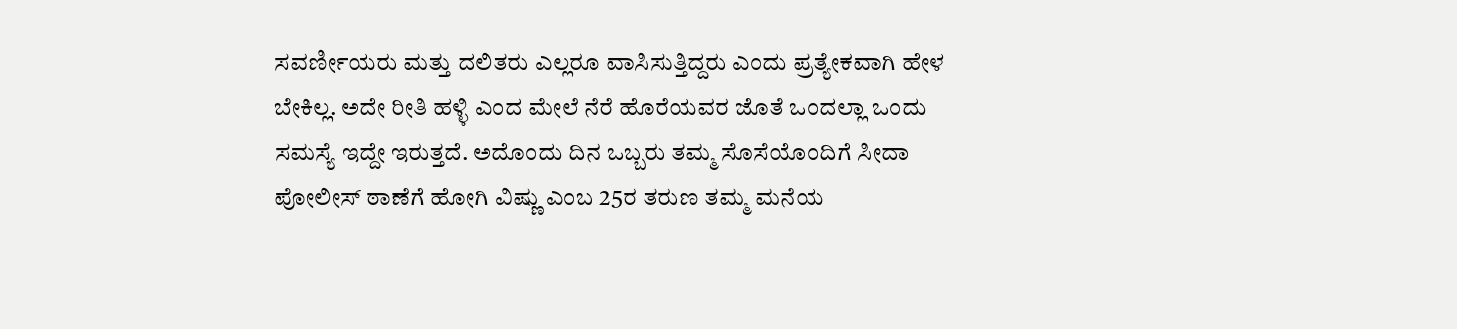ಸವರ್ಣೀಯರು ಮತ್ತು ದಲಿತರು ಎಲ್ಲರೂ ವಾಸಿಸುತ್ತಿದ್ದರು ಎಂದು ಪ್ರತ್ಯೇಕವಾಗಿ ಹೇಳ ಬೇಕಿಲ್ಲ. ಅದೇ ರೀತಿ ಹಳ್ಳಿ ಎಂದ ಮೇಲೆ ನೆರೆ ಹೊರೆಯವರ ಜೊತೆ ಒಂದಲ್ಲಾ ಒಂದು ಸಮಸ್ಯೆ ಇದ್ದೇ ಇರುತ್ತದೆ. ಅದೊಂದು ದಿನ ಒಬ್ಬರು ತಮ್ಮ ಸೊಸೆಯೊಂದಿಗೆ ಸೀದಾ ಪೋಲೀಸ್ ಠಾಣೆಗೆ ಹೋಗಿ ವಿಷ್ಣು ಎಂಬ 25ರ ತರುಣ ತಮ್ಮ ಮನೆಯ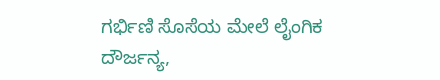ಗರ್ಭಿಣಿ ಸೊಸೆಯ ಮೇಲೆ ಲೈಂಗಿಕ ದೌರ್ಜನ್ಯ,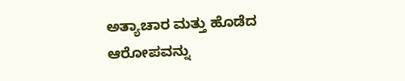ಅತ್ಯಾಚಾರ ಮತ್ತು ಹೊಡೆದ ಆರೋಪವನ್ನು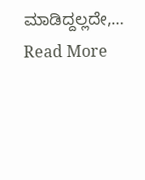ಮಾಡಿದ್ದಲ್ಲದೇ,… Read More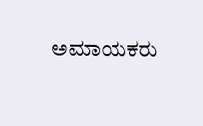ಅಮಾಯಕರು